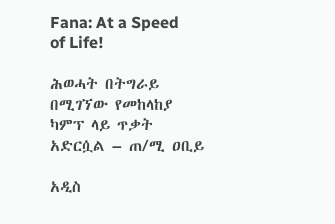Fana: At a Speed of Life!

ሕወሓት በትግራይ በሚገኘው የመከላከያ ካምፕ ላይ ጥቃት አድርሷል – ጠ/ሚ ዐቢይ

አዲስ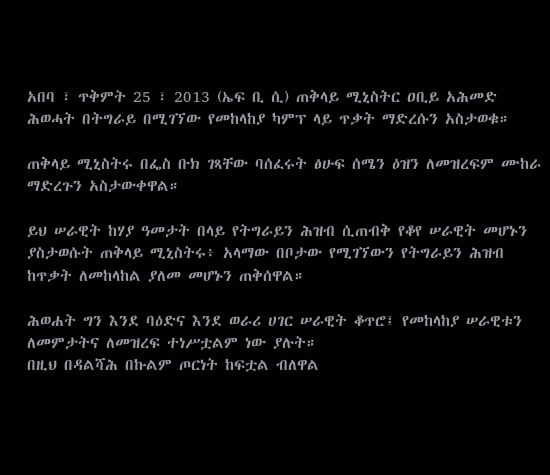አበባ ፣ ጥቅምት 25 ፣ 2013 (ኤፍ ቢ ሲ) ጠቅላይ ሚኒስትር ዐቢይ አሕመድ ሕወሓት በትግራይ በሚገኘው የመከላከያ ካምፕ ላይ ጥቃት ማድረሱን አስታወቁ።

ጠቅላይ ሚኒስትሩ በፌስ ቡክ ገጻቸው ባሰፈሩት ፅሁፍ ሰሜን ዕዝን ለመዝረፍም ሙከራ ማድረጉን አስታውቀዋል።

ይህ ሠራዊት ከሃያ ዓመታት በላይ የትግራይን ሕዝብ ሲጠብቅ የቆየ ሠራዊት መሆኑን ያስታወሱት ጠቅላይ ሚኒስትሩ፥ አላማው በቦታው የሚገኘውን የትግራይን ሕዝብ ከጥቃት ለመከላከል ያለመ መሆኑን ጠቅሰዋል።

ሕወሐት ግን እንደ ባዕድና እንደ ወራሪ ሀገር ሠራዊት ቆጥሮ፤ የመከላከያ ሠራዊቱን ለመምታትና ለመዝረፍ ተነሥቷልም ነው ያሉት።
በዚህ በዳልሻሕ በኩልም ጦርነት ከፍቷል ብለዋል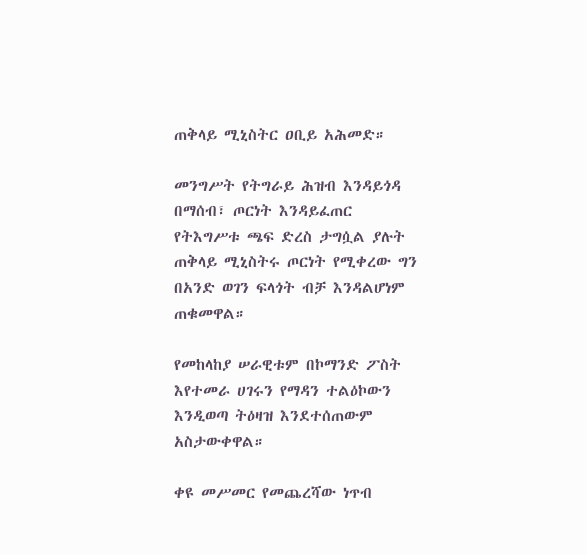ጠቅላይ ሚኒስትር ዐቢይ አሕመድ።

መንግሥት የትግራይ ሕዝብ እንዳይጎዳ በማሰብ፣ ጦርነት እንዳይፈጠር የትእግሥቱ ጫፍ ድረስ ታግሷል ያሉት ጠቅላይ ሚኒስትሩ ጦርነት የሚቀረው ግን በአንድ ወገን ፍላጎት ብቻ እንዳልሆነም ጠቁመዋል።

የመከላከያ ሠራዊቱም በኮማንድ ፖስት እየተመራ ሀገሩን የማዳን ተልዕኮውን እንዲወጣ ትዕዛዝ እንደተሰጠውም አስታውቀዋል።

ቀዩ መሥመር የመጨረሻው ነጥብ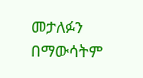መታለፉን በማውሳትም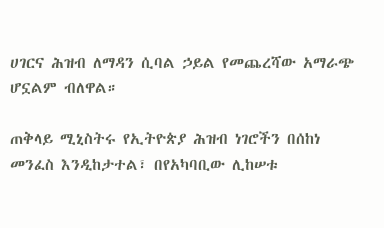ሀገርና ሕዝብ ለማዳን ሲባል ኃይል የመጨረሻው አማራጭ ሆኗልም ብለዋል።

ጠቅላይ ሚኒስትሩ የኢትዮጵያ ሕዝብ ነገሮችን በሰከነ መንፈስ እንዲከታተል፣ በየአካባቢው ሊከሠቱ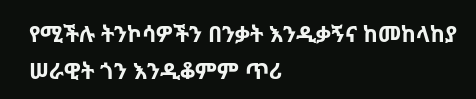የሚችሉ ትንኮሳዎችን በንቃት እንዲቃኝና ከመከላከያ ሠራዊት ጎን እንዲቆምም ጥሪ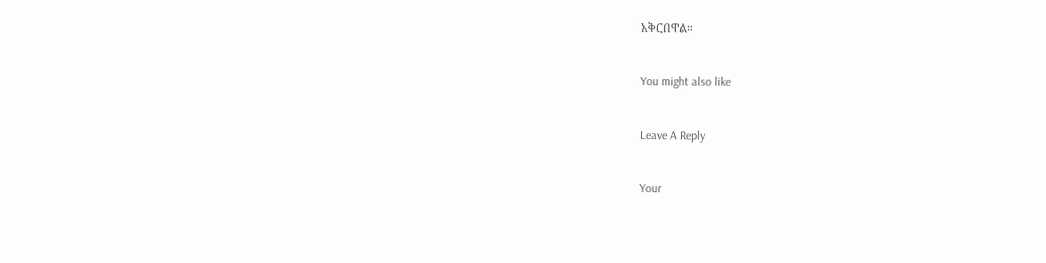አቅርበዋል።

You might also like

Leave A Reply

Your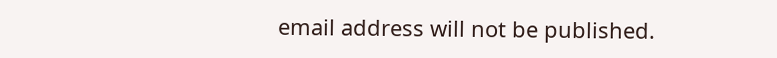email address will not be published.